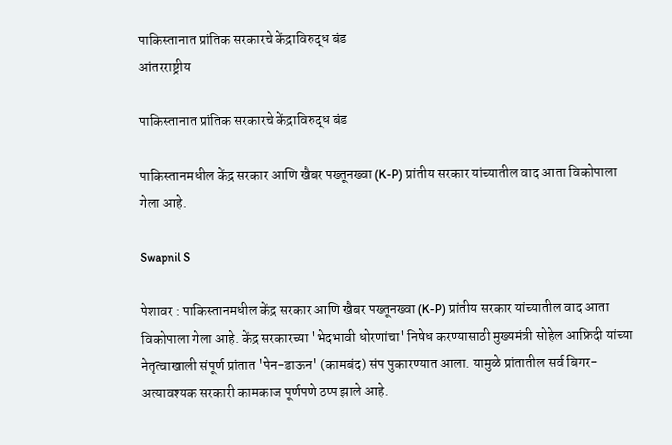पाकिस्तानात प्रांतिक सरकारचे केंद्राविरुद्ध बंड
आंतरराष्ट्रीय

पाकिस्तानात प्रांतिक सरकारचे केंद्राविरुद्ध बंड

पाकिस्तानमधील केंद्र सरकार आणि खैबर पख्तूनख्वा (K-P) प्रांतीय सरकार यांच्यातील वाद आता विकोपाला गेला आहे.

Swapnil S

पेशावर : पाकिस्तानमधील केंद्र सरकार आणि खैबर पख्तूनख्वा (K-P) प्रांतीय सरकार यांच्यातील वाद आता विकोपाला गेला आहे. केंद्र सरकारच्या 'भेदभावी धोरणांचा' निषेध करण्यासाठी मुख्यमंत्री सोहेल आफ्रिदी यांच्या नेतृत्वाखाली संपूर्ण प्रांतात 'पेन-डाऊन' (कामबंद) संप पुकारण्यात आला. यामुळे प्रांतातील सर्व बिगर-अत्यावश्यक सरकारी कामकाज पूर्णपणे ठप्प झाले आहे.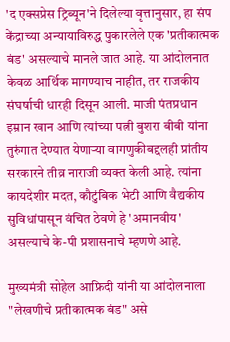'द एक्सप्रेस ट्रिब्यून'ने दिलेल्या वृत्तानुसार, हा संप केंद्राच्या अन्यायाविरुद्ध पुकारलेले एक 'प्रतीकात्मक बंड' असल्याचे मानले जात आहे. या आंदोलनात केवळ आर्थिक मागण्याच नाहीत, तर राजकीय संघर्षाची धारही दिसून आली. माजी पंतप्रधान इम्रान खान आणि त्यांच्या पत्नी बुशरा बीबी यांना तुरुंगात देण्यात येणाऱ्या वागणुकीबद्दलही प्रांतीय सरकारने तीव्र नाराजी व्यक्त केली आहे. त्यांना कायदेशीर मदत, कौटुंबिक भेटी आणि वैद्यकीय सुविधांपासून वंचित ठेवणे हे 'अमानवीय' असल्याचे के-पी प्रशासनाचे म्हणणे आहे.

मुख्यमंत्री सोहेल आफ्रिदी यांनी या आंदोलनाला "लेखणीचे प्रतीकात्मक बंड" असे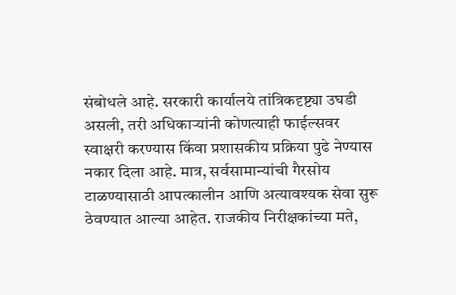संबोधले आहे. सरकारी कार्यालये तांत्रिकदृष्ट्या उघडी असली, तरी अधिकाऱ्यांनी कोणत्याही फाईल्सवर स्वाक्षरी करण्यास किंवा प्रशासकीय प्रक्रिया पुढे नेण्यास नकार दिला आहे. मात्र, सर्वसामान्यांची गैरसोय टाळण्यासाठी आपत्कालीन आणि अत्यावश्यक सेवा सुरू ठेवण्यात आल्या आहेत. राजकीय निरीक्षकांच्या मते,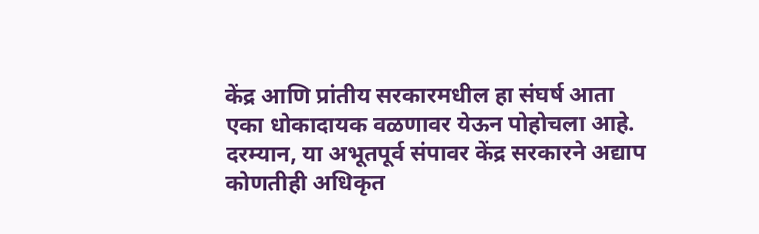केंद्र आणि प्रांतीय सरकारमधील हा संघर्ष आता एका धोकादायक वळणावर येऊन पोहोचला आहे. दरम्यान, या अभूतपूर्व संपावर केंद्र सरकारने अद्याप कोणतीही अधिकृत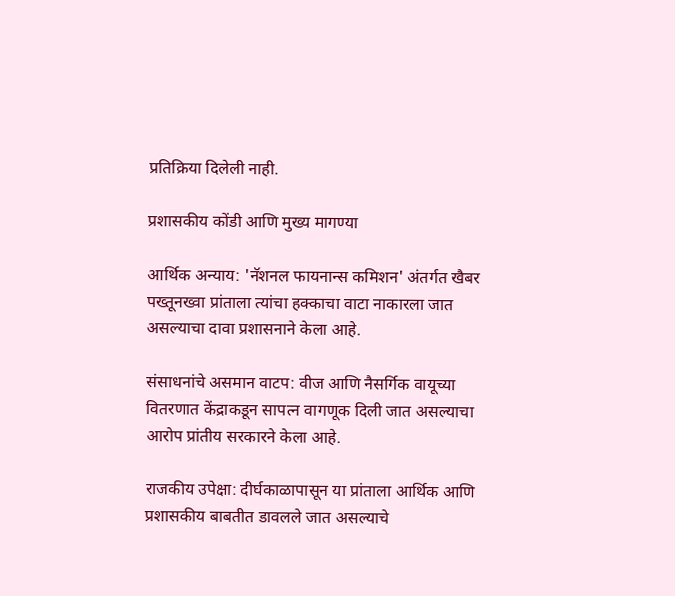प्रतिक्रिया दिलेली नाही.

प्रशासकीय कोंडी आणि मुख्य मागण्या

आर्थिक अन्याय: 'नॅशनल फायनान्स कमिशन' अंतर्गत खैबर पख्तूनख्वा प्रांताला त्यांचा हक्काचा वाटा नाकारला जात असल्याचा दावा प्रशासनाने केला आहे.

संसाधनांचे असमान वाटप: वीज आणि नैसर्गिक वायूच्या वितरणात केंद्राकडून सापत्न वागणूक दिली जात असल्याचा आरोप प्रांतीय सरकारने केला आहे.

राजकीय उपेक्षा: दीर्घकाळापासून या प्रांताला आर्थिक आणि प्रशासकीय बाबतीत डावलले जात असल्याचे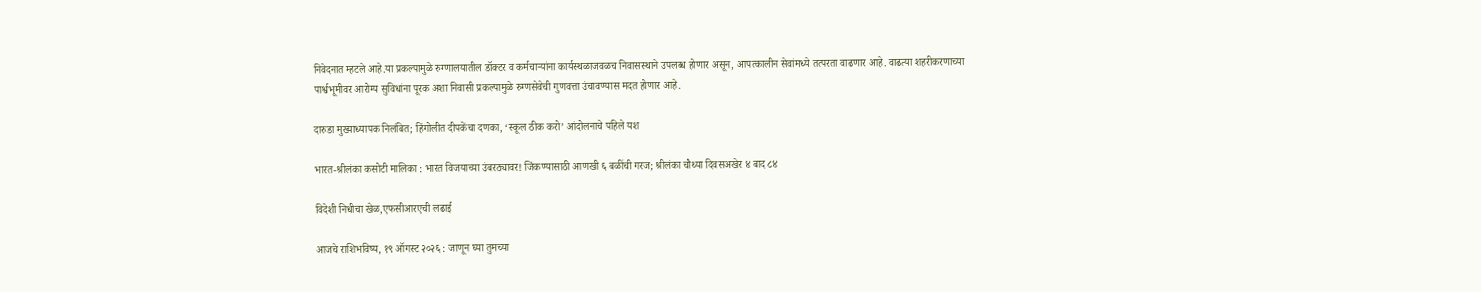निवेदनात म्हटले आहे.या प्रकल्पामुळे रुग्णालयातील डॉक्टर व कर्मचाऱ्यांना कार्यस्थळाजवळच निवासस्थाने उपलब्ध होणार असून, आपत्कालीन सेवांमध्ये तत्परता वाढणार आहे. वाढत्या शहरीकरणाच्या पार्श्वभूमीवर आरोग्य सुविधांना पूरक अशा निवासी प्रकल्पामुळे रुग्णसेवेची गुणवत्ता उंचावण्यास मदत होणार आहे.

दारुडा मुख्याध्यापक निलंबित; हिंगोलीत दीपकेंचा दणका, ‘स्कूल ठीक करो’ आंदोलनाचे पहिले यश

भारत-श्रीलंका कसोटी मालिका : भारत विजयाच्या उंबरठ्यावर! जिंकण्यासाठी आणखी ६ बळींची गरज; श्रीलंका चौथ्या दिवसअखेर ४ बाद ८४

विदेशी निधीचा खेळ,एफसीआरएची लढाई

आजचे राशिभविष्य, १९ ऑगस्ट २०२६ : जाणून घ्या तुमच्या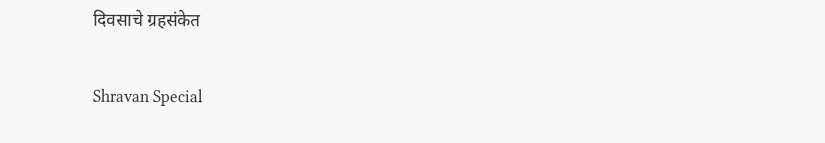दिवसाचे ग्रहसंकेत

Shravan Special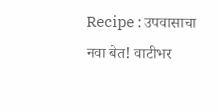Recipe : उपवासाचा नवा बेत! वाटीभर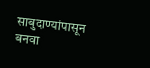साबुदाण्यांपासून बनवा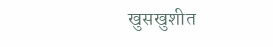खुसखुशीत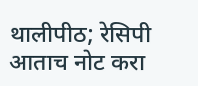थालीपीठ; रेसिपी आताच नोट करा